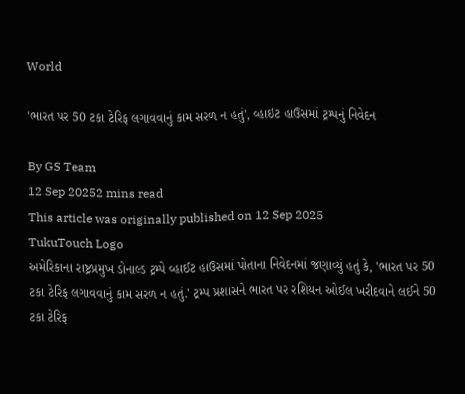World

'ભારત પર 50 ટકા ટેરિફ લગાવવાનું કામ સરળ ન હતું', વ્હાઇટ હાઉસમાં ટ્રમ્પનું નિવેદન

By GS Team
12 Sep 20252 mins read
This article was originally published on 12 Sep 2025
TukuTouch Logo
અમેરિકાના રાષ્ટ્રપ્રમુખ ડોનાલ્ડ ટ્રમ્પે વ્હાઈટ હાઉસમાં પોતાના નિવેદનમાં જણાવ્યું હતું કે, 'ભારત પર 50 ટકા ટેરિફ લગાવવાનું કામ સરળ ન હતું.' ટ્રમ્પ પ્રશાસને ભારત પર રશિયન ઓઈલ ખરીદવાને લઈને 50 ટકા ટેરિફ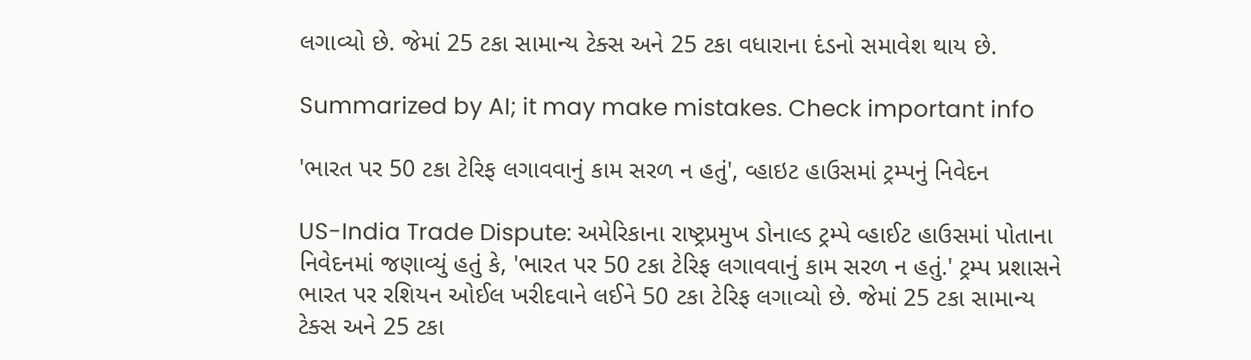લગાવ્યો છે. જેમાં 25 ટકા સામાન્ય ટેક્સ અને 25 ટકા વધારાના દંડનો સમાવેશ થાય છે.

Summarized by AI; it may make mistakes. Check important info

'ભારત પર 50 ટકા ટેરિફ લગાવવાનું કામ સરળ ન હતું', વ્હાઇટ હાઉસમાં ટ્રમ્પનું નિવેદન

US-India Trade Dispute: અમેરિકાના રાષ્ટ્રપ્રમુખ ડોનાલ્ડ ટ્રમ્પે વ્હાઈટ હાઉસમાં પોતાના નિવેદનમાં જણાવ્યું હતું કે, 'ભારત પર 50 ટકા ટેરિફ લગાવવાનું કામ સરળ ન હતું.' ટ્રમ્પ પ્રશાસને ભારત પર રશિયન ઓઈલ ખરીદવાને લઈને 50 ટકા ટેરિફ લગાવ્યો છે. જેમાં 25 ટકા સામાન્ય ટેક્સ અને 25 ટકા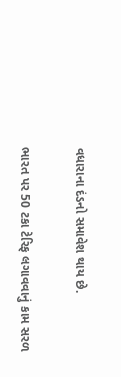વધારાના દંડનો સમાવેશ થાય છે.

ભારત પર 50 ટકા ટેરિફ લગાવવાનું કામ સરળ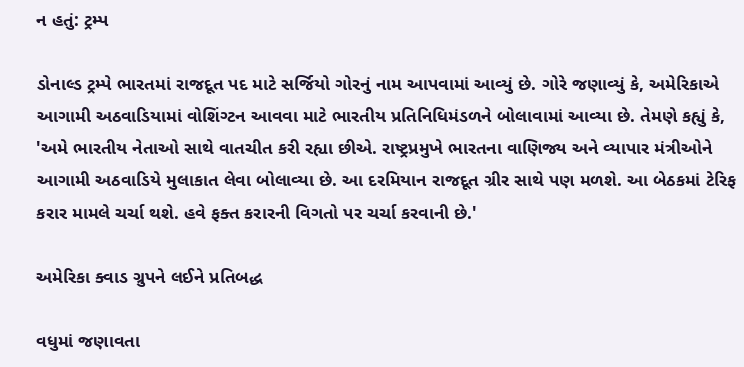ન હતું: ટ્રમ્પ

ડોનાલ્ડ ટ્રમ્પે ભારતમાં રાજદૂત પદ માટે સર્જિયો ગોરનું નામ આપવામાં આવ્યું છે. ગોરે જણાવ્યું કે, અમેરિકાએ આગામી અઠવાડિયામાં વોશિંગ્ટન આવવા માટે ભારતીય પ્રતિનિધિમંડળને બોલાવામાં આવ્યા છે. તેમણે કહ્યું કે, 'અમે ભારતીય નેતાઓ સાથે વાતચીત કરી રહ્યા છીએ. રાષ્ટ્રપ્રમુખે ભારતના વાણિજ્ય અને વ્યાપાર મંત્રીઓને આગામી અઠવાડિયે મુલાકાત લેવા બોલાવ્યા છે. આ દરમિયાન રાજદૂત ગ્રીર સાથે પણ મળશે. આ બેઠકમાં ટેરિફ કરાર મામલે ચર્ચા થશે. હવે ફક્ત કરારની વિગતો પર ચર્ચા કરવાની છે.'

અમેરિકા ક્વાડ ગ્રુપને લઈને પ્રતિબદ્ધ

વધુમાં જણાવતા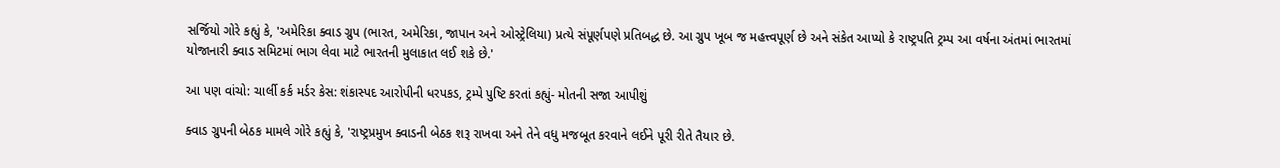સર્જિયો ગોરે કહ્યું કે, 'અમેરિકા ક્વાડ ગ્રુપ (ભારત, અમેરિકા, જાપાન અને ઓસ્ટ્રેલિયા) પ્રત્યે સંપૂર્ણપણે પ્રતિબદ્ધ છે. આ ગ્રુપ ખૂબ જ મહત્ત્વપૂર્ણ છે અને સંકેત આપ્યો કે રાષ્ટ્રપતિ ટ્રમ્પ આ વર્ષના અંતમાં ભારતમાં યોજાનારી ક્વાડ સમિટમાં ભાગ લેવા માટે ભારતની મુલાકાત લઈ શકે છે.'

આ પણ વાંચો: ચાર્લી કર્ક મર્ડર કેસ: શંકાસ્પદ આરોપીની ધરપકડ, ટ્રમ્પે પુષ્ટિ કરતાં કહ્યું- મોતની સજા આપીશું

ક્વાડ ગ્રુપની બેઠક મામલે ગોરે કહ્યું કે, 'રાષ્ટ્રપ્રમુખ ક્વાડની બેઠક શરૂ રાખવા અને તેને વધુ મજબૂત કરવાને લઈને પૂરી રીતે તૈયાર છે.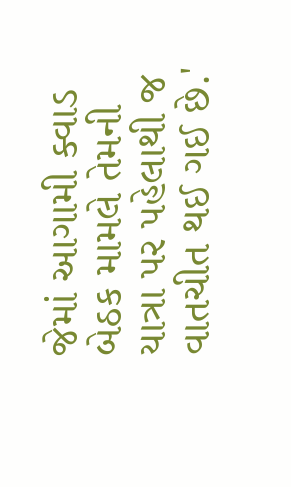જેમાં આગામી ક્વાડ બેઠક મામલે તેમની યાત્રા પર પહેલાથી જ વાતચીત થઈ ગઈ છે.'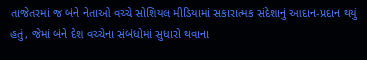તાજેતરમાં જ બંને નેતાઓ વચ્ચે સોશિયલ મીડિયામાં સકારાત્મક સંદેશાનું આદાન-પ્રદાન થયું હતું, જેમાં બંને દેશ વચ્ચેના સંબંધોમાં સુધારો થવાના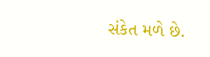સંકેત મળે છે.